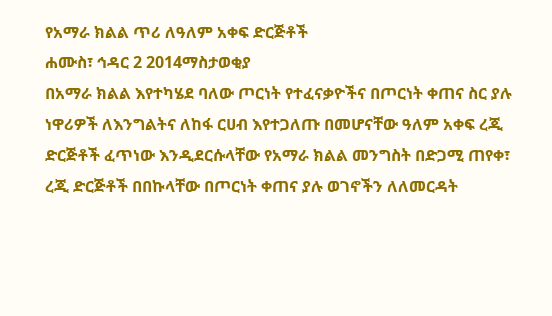የአማራ ክልል ጥሪ ለዓለም አቀፍ ድርጅቶች
ሐሙስ፣ ኅዳር 2 2014ማስታወቂያ
በአማራ ክልል እየተካሄደ ባለው ጦርነት የተፈናቃዮችና በጦርነት ቀጠና ስር ያሉ ነዋሪዎች ለእንግልትና ለከፋ ርሀብ እየተጋለጡ በመሆናቸው ዓለም አቀፍ ረጂ ድርጅቶች ፈጥነው እንዲደርሱላቸው የአማራ ክልል መንግስት በድጋሚ ጠየቀ፣ ረጂ ድርጅቶች በበኩላቸው በጦርነት ቀጠና ያሉ ወገኖችን ለለመርዳት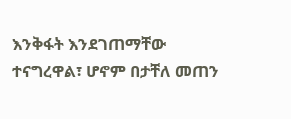እንቅፋት እንደገጠማቸው ተናግረዋል፣ ሆኖም በታቸለ መጠን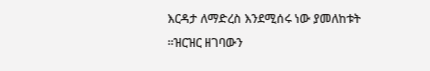እርዳታ ለማድረስ እንደሚሰሩ ነው ያመለከቱት ።ዝርዝር ዘገባውን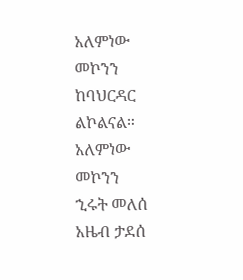አለምነው መኮንን ከባህርዳር ልኮልናል።
አለምነው መኮንን
ኂሩት መለሰ
አዜብ ታደሰ